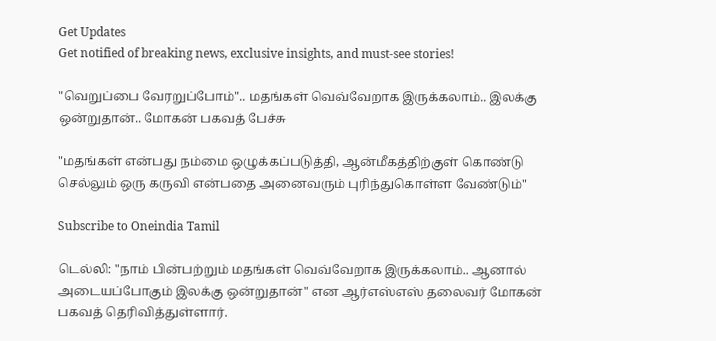Get Updates
Get notified of breaking news, exclusive insights, and must-see stories!

"வெறுப்பை வேரறுப்போம்".. மதங்கள் வெவ்வேறாக இருக்கலாம்.. இலக்கு ஒன்றுதான்.. மோகன் பகவத் பேச்சு

"மதங்கள் என்பது நம்மை ஒழுக்கப்படுத்தி, ஆன்மீகத்திற்குள் கொண்டு செல்லும் ஒரு கருவி என்பதை அனைவரும் புரிந்துகொள்ள வேண்டும்"

Subscribe to Oneindia Tamil

டெல்லி: "நாம் பின்பற்றும் மதங்கள் வெவ்வேறாக இருக்கலாம்.. ஆனால் அடையப்போகும் இலக்கு ஒன்றுதான்" என ஆர்எஸ்எஸ் தலைவர் மோகன் பகவத் தெரிவித்துள்ளார்.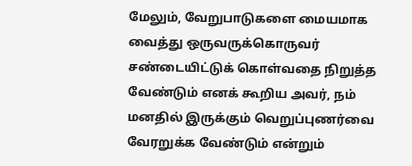மேலும், வேறுபாடுகளை மையமாக வைத்து ஒருவருக்கொருவர் சண்டையிட்டுக் கொள்வதை நிறுத்த வேண்டும் எனக் கூறிய அவர், நம் மனதில் இருக்கும் வெறுப்புணர்வை வேரறுக்க வேண்டும் என்றும்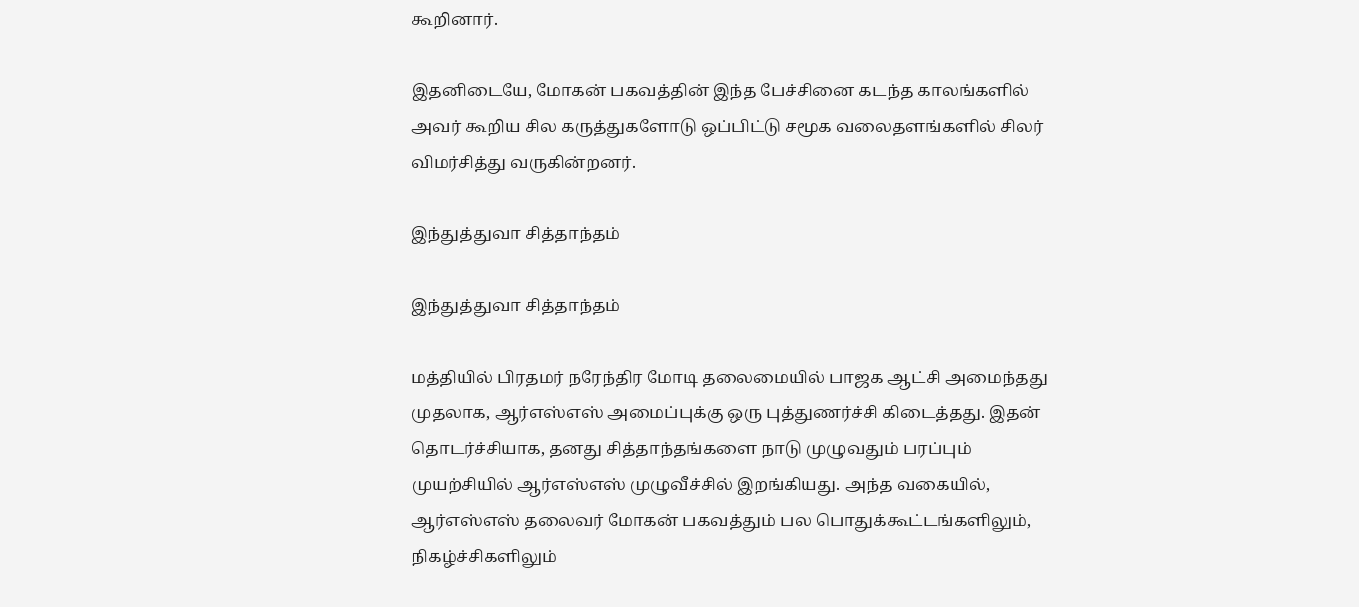கூறினார்.

இதனிடையே, மோகன் பகவத்தின் இந்த பேச்சினை கடந்த காலங்களில் அவர் கூறிய சில கருத்துகளோடு ஒப்பிட்டு சமூக வலைதளங்களில் சிலர் விமர்சித்து வருகின்றனர்.

இந்துத்துவா சித்தாந்தம்

இந்துத்துவா சித்தாந்தம்

மத்தியில் பிரதமர் நரேந்திர மோடி தலைமையில் பாஜக ஆட்சி அமைந்தது முதலாக, ஆர்எஸ்எஸ் அமைப்புக்கு ஒரு புத்துணர்ச்சி கிடைத்தது. இதன் தொடர்ச்சியாக, தனது சித்தாந்தங்களை நாடு முழுவதும் பரப்பும் முயற்சியில் ஆர்எஸ்எஸ் முழுவீச்சில் இறங்கியது. அந்த வகையில், ஆர்எஸ்எஸ் தலைவர் மோகன் பகவத்தும் பல பொதுக்கூட்டங்களிலும், நிகழ்ச்சிகளிலும்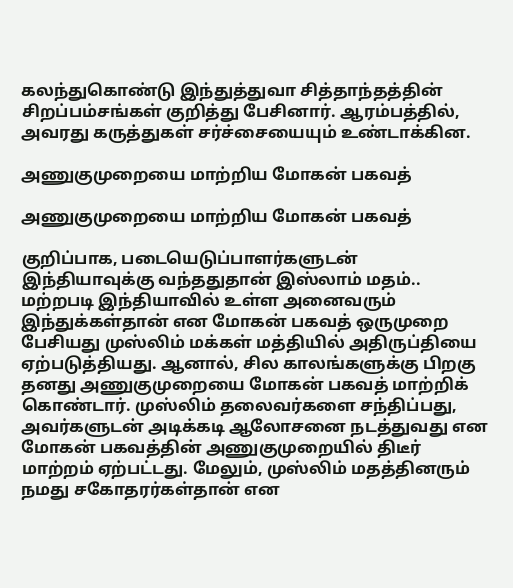கலந்துகொண்டு இந்துத்துவா சித்தாந்தத்தின் சிறப்பம்சங்கள் குறித்து பேசினார். ஆரம்பத்தில், அவரது கருத்துகள் சர்ச்சையையும் உண்டாக்கின.

அணுகுமுறையை மாற்றிய மோகன் பகவத்

அணுகுமுறையை மாற்றிய மோகன் பகவத்

குறிப்பாக, படையெடுப்பாளர்களுடன் இந்தியாவுக்கு வந்ததுதான் இஸ்லாம் மதம்.. மற்றபடி இந்தியாவில் உள்ள அனைவரும் இந்துக்கள்தான் என மோகன் பகவத் ஒருமுறை பேசியது முஸ்லிம் மக்கள் மத்தியில் அதிருப்தியை ஏற்படுத்தியது. ஆனால், சில காலங்களுக்கு பிறகு தனது அணுகுமுறையை மோகன் பகவத் மாற்றிக் கொண்டார். முஸ்லிம் தலைவர்களை சந்திப்பது, அவர்களுடன் அடிக்கடி ஆலோசனை நடத்துவது என மோகன் பகவத்தின் அணுகுமுறையில் திடீர் மாற்றம் ஏற்பட்டது. மேலும், முஸ்லிம் மதத்தினரும் நமது சகோதரர்கள்தான் என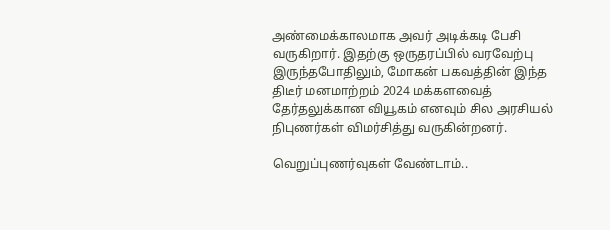அண்மைக்காலமாக அவர் அடிக்கடி பேசி வருகிறார். இதற்கு ஒருதரப்பில் வரவேற்பு இருந்தபோதிலும், மோகன் பகவத்தின் இந்த திடீர் மனமாற்றம் 2024 மக்களவைத் தேர்தலுக்கான வியூகம் எனவும் சில அரசியல் நிபுணர்கள் விமர்சித்து வருகின்றனர்.

வெறுப்புணர்வுகள் வேண்டாம்..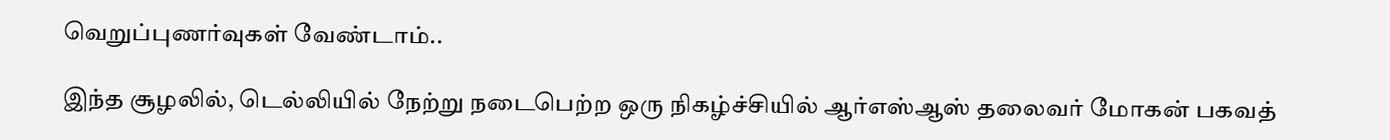வெறுப்புணர்வுகள் வேண்டாம்..

இந்த சூழலில், டெல்லியில் நேற்று நடைபெற்ற ஒரு நிகழ்ச்சியில் ஆர்எஸ்ஆஸ் தலைவர் மோகன் பகவத்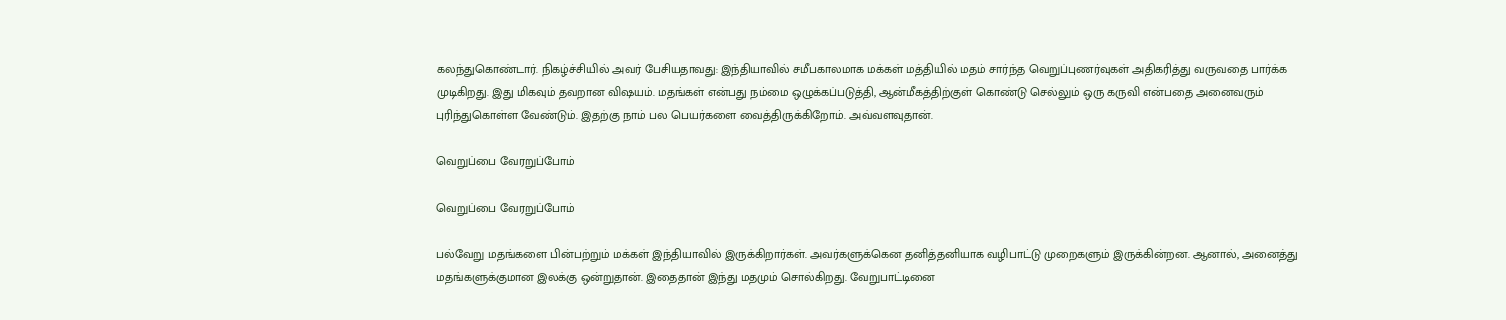கலந்துகொண்டார். நிகழ்ச்சியில் அவர் பேசியதாவது: இந்தியாவில் சமீபகாலமாக மக்கள் மத்தியில் மதம் சார்ந்த வெறுப்புணர்வுகள் அதிகரித்து வருவதை பார்க்க முடிகிறது. இது மிகவும் தவறான விஷயம். மதங்கள் என்பது நம்மை ஒழுக்கப்படுத்தி, ஆன்மீகத்திற்குள் கொண்டு செல்லும் ஒரு கருவி என்பதை அனைவரும் புரிந்துகொள்ள வேண்டும். இதற்கு நாம் பல பெயர்களை வைத்திருக்கிறோம். அவ்வளவுதான்.

வெறுப்பை வேரறுப்போம்

வெறுப்பை வேரறுப்போம்

பல்வேறு மதங்களை பின்பற்றும் மக்கள் இந்தியாவில் இருக்கிறார்கள். அவர்களுக்கென தனித்தனியாக வழிபாட்டு முறைகளும் இருக்கின்றன. ஆனால், அனைத்து மதங்களுக்குமான இலக்கு ஒன்றுதான். இதைதான் இந்து மதமும் சொல்கிறது. வேறுபாட்டினை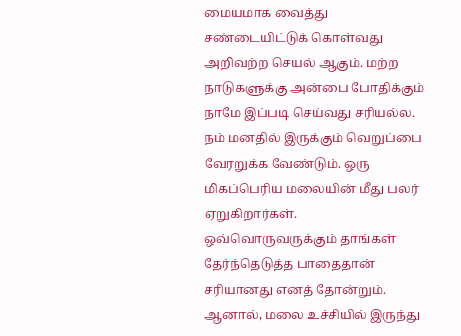மையமாக வைத்து சண்டையிட்டுக் கொள்வது அறிவற்ற செயல் ஆகும். மற்ற நாடுகளுக்கு அன்பை போதிக்கும் நாமே இப்படி செய்வது சரியல்ல. நம் மனதில் இருக்கும் வெறுப்பை வேரறுக்க வேண்டும். ஒரு மிகப்பெரிய மலையின் மீது பலர் ஏறுகிறார்கள். ஒவ்வொருவருக்கும் தாங்கள் தேர்ந்தெடுத்த பாதைதான் சரியானது எனத் தோன்றும். ஆனால், மலை உச்சியில் இருந்து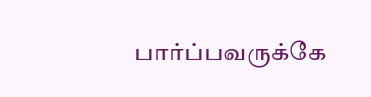பார்ப்பவருக்கே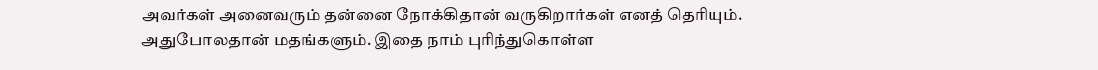அவர்கள் அனைவரும் தன்னை நோக்கிதான் வருகிறார்கள் எனத் தெரியும். அதுபோலதான் மதங்களும். இதை நாம் புரிந்துகொள்ள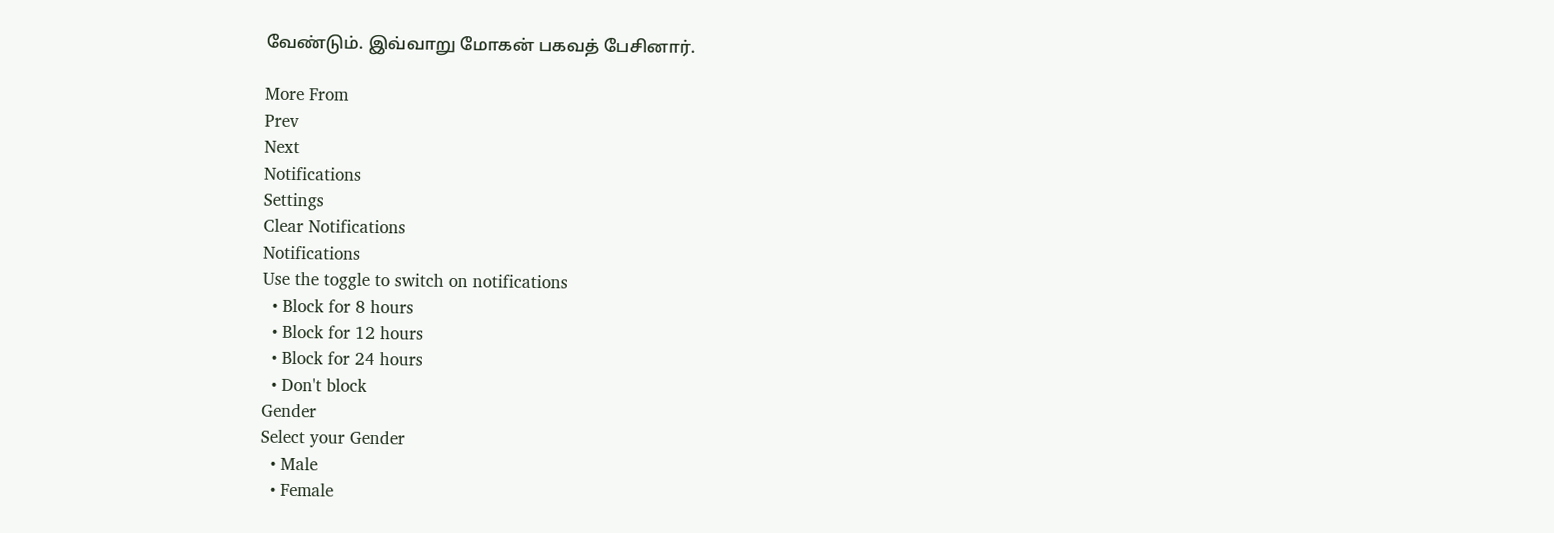வேண்டும். இவ்வாறு மோகன் பகவத் பேசினார்.

More From
Prev
Next
Notifications
Settings
Clear Notifications
Notifications
Use the toggle to switch on notifications
  • Block for 8 hours
  • Block for 12 hours
  • Block for 24 hours
  • Don't block
Gender
Select your Gender
  • Male
  • Female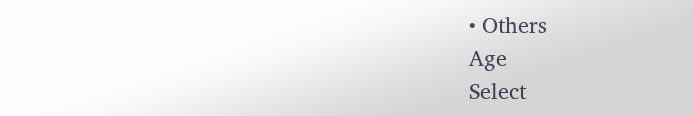• Others
Age
Select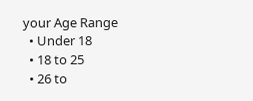your Age Range
  • Under 18
  • 18 to 25
  • 26 to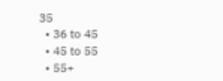35
  • 36 to 45
  • 45 to 55
  • 55+